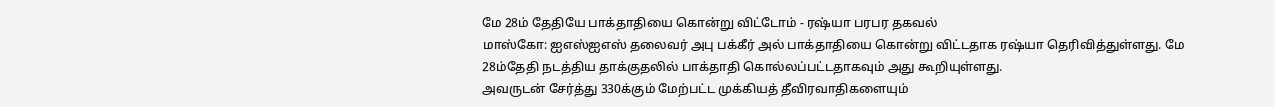மே 28ம் தேதியே பாக்தாதியை கொன்று விட்டோம் - ரஷ்யா பரபர தகவல்
மாஸ்கோ: ஐஎஸ்ஐஎஸ் தலைவர் அபு பக்கீர் அல் பாக்தாதியை கொன்று விட்டதாக ரஷ்யா தெரிவித்துள்ளது. மே 28ம்தேதி நடத்திய தாக்குதலில் பாக்தாதி கொல்லப்பட்டதாகவும் அது கூறியுள்ளது.
அவருடன் சேர்த்து 330க்கும் மேற்பட்ட முக்கியத் தீவிரவாதிகளையும்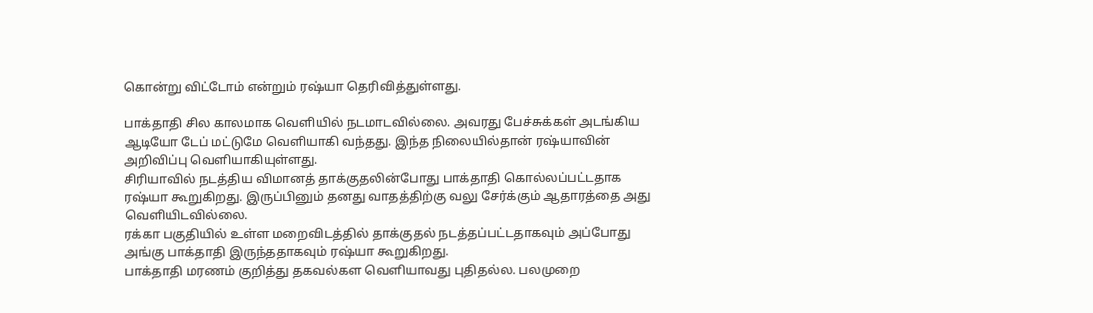கொன்று விட்டோம் என்றும் ரஷ்யா தெரிவித்துள்ளது.

பாக்தாதி சில காலமாக வெளியில் நடமாடவில்லை. அவரது பேச்சுக்கள் அடங்கிய ஆடியோ டேப் மட்டுமே வெளியாகி வந்தது. இந்த நிலையில்தான் ரஷ்யாவின் அறிவிப்பு வெளியாகியுள்ளது.
சிரியாவில் நடத்திய விமானத் தாக்குதலின்போது பாக்தாதி கொல்லப்பட்டதாக ரஷ்யா கூறுகிறது. இருப்பினும் தனது வாதத்திற்கு வலு சேர்க்கும் ஆதாரத்தை அது வெளியிடவில்லை.
ரக்கா பகுதியில் உள்ள மறைவிடத்தில் தாக்குதல் நடத்தப்பட்டதாகவும் அப்போது அங்கு பாக்தாதி இருந்ததாகவும் ரஷ்யா கூறுகிறது.
பாக்தாதி மரணம் குறித்து தகவல்கள வெளியாவது புதிதல்ல. பலமுறை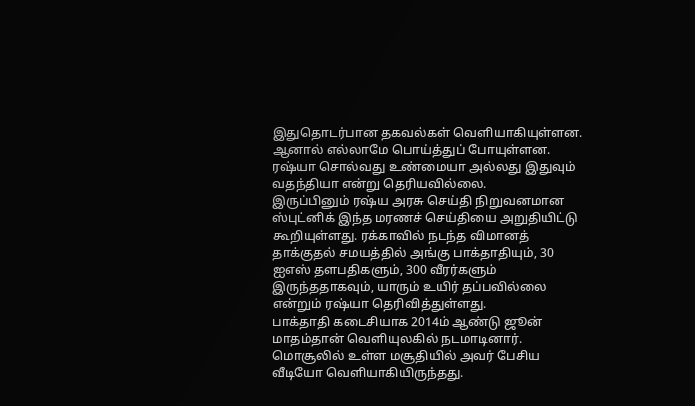இதுதொடர்பான தகவல்கள் வெளியாகியுள்ளன. ஆனால் எல்லாமே பொய்த்துப் போயுள்ளன. ரஷ்யா சொல்வது உண்மையா அல்லது இதுவும் வதந்தியா என்று தெரியவில்லை.
இருப்பினும் ரஷ்ய அரசு செய்தி நிறுவனமான ஸ்புட்னிக் இந்த மரணச் செய்தியை அறுதியிட்டு கூறியுள்ளது. ரக்காவில் நடந்த விமானத் தாக்குதல் சமயத்தில் அங்கு பாக்தாதியும், 30 ஐஎஸ் தளபதிகளும், 300 வீரர்களும் இருந்ததாகவும், யாரும் உயிர் தப்பவில்லை என்றும் ரஷ்யா தெரிவித்துள்ளது.
பாக்தாதி கடைசியாக 2014ம் ஆண்டு ஜூன் மாதம்தான் வெளியுலகில் நடமாடினார். மொசூலில் உள்ள மசூதியில் அவர் பேசிய வீடியோ வெளியாகியிருந்தது.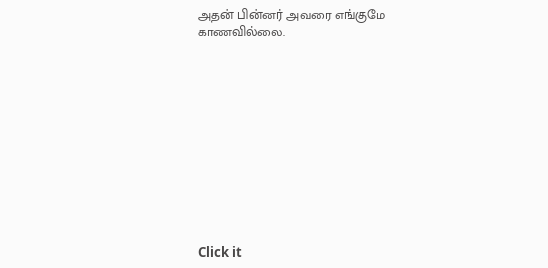அதன் பின்னர் அவரை எங்குமே காணவில்லை.












Click it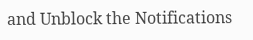and Unblock the Notifications